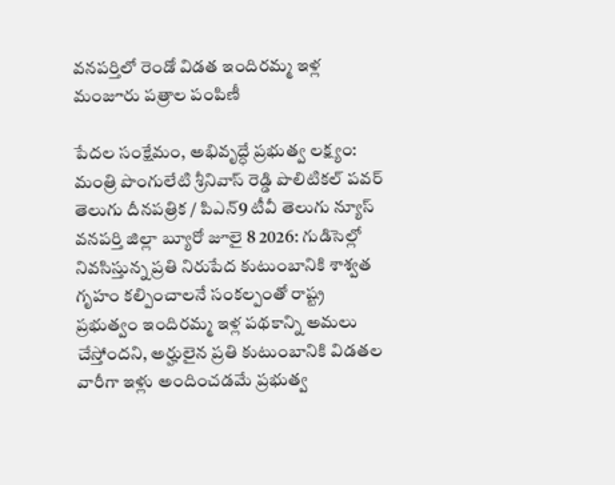వనపర్తిలో రెండో విడత ఇందిరమ్మ ఇళ్ల మంజూరు పత్రాల పంపిణీ

పేదల సంక్షేమం, అభివృద్ధే ప్రభుత్వ లక్ష్యం: మంత్రి పొంగులేటి శ్రీనివాస్ రెడ్డి పొలిటికల్ పవర్ తెలుగు దీనపత్రిక / పిఎన్9 టీవీ తెలుగు న్యూస్ వనపర్తి జిల్లా బ్యూరో జూలై 8 2026: గుడిసెల్లో నివసిస్తున్న ప్రతి నిరుపేద కుటుంబానికి శాశ్వత గృహం కల్పించాలనే సంకల్పంతో రాష్ట్ర ప్రభుత్వం ఇందిరమ్మ ఇళ్ల పథకాన్ని అమలు చేస్తోందని, అర్హులైన ప్రతి కుటుంబానికి విడతల వారీగా ఇళ్లు అందించడమే ప్రభుత్వ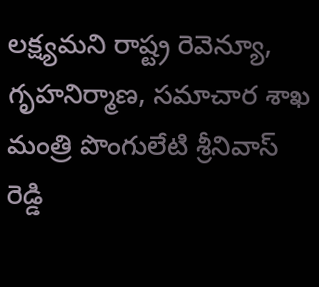లక్ష్యమని రాష్ట్ర రెవెన్యూ, గృహనిర్మాణ, సమాచార శాఖ మంత్రి పొంగులేటి శ్రీనివాస్ రెడ్డి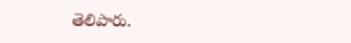తెలిపారు.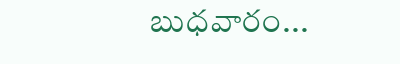బుధవారం...